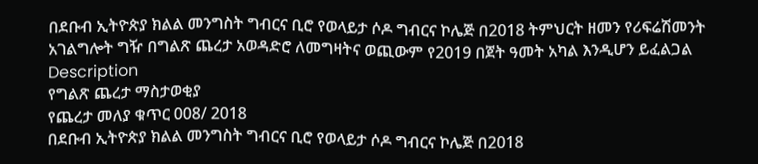በደቡብ ኢትዮጵያ ክልል መንግስት ግብርና ቢሮ የወላይታ ሶዶ ግብርና ኮሌጅ በ2018 ትምህርት ዘመን የሪፍሬሽመንት አገልግሎት ግዥ በግልጽ ጨረታ አወዳድሮ ለመግዛትና ወጪውም የ2019 በጀት ዓመት አካል እንዲሆን ይፈልጋል
Description
የግልጽ ጨረታ ማስታወቂያ
የጨረታ መለያ ቁጥር 008/ 2018
በደቡብ ኢትዮጵያ ክልል መንግስት ግብርና ቢሮ የወላይታ ሶዶ ግብርና ኮሌጅ በ2018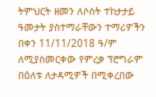ትምህርት ዘመን ለሶስት ተከታታይ ዓመታት ያስተማራቸውን ተማሪዎችን በቀን 11/11/2018 ዓ/ም ለሚያስመርቀው የምረቃ ፕሮግራም በዕለቱ ለታዳሚዎች በሚቀረበው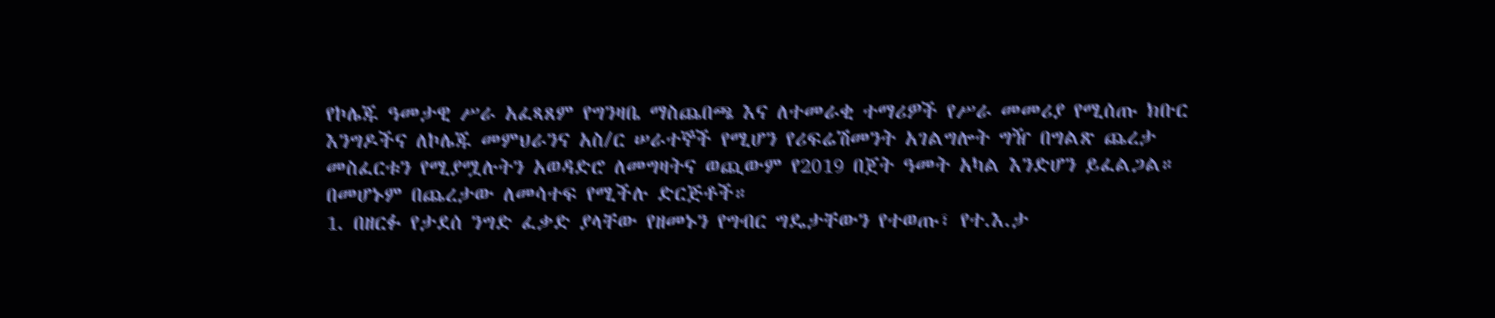የኮሌጁ ዓመታዊ ሥራ አፈጻጸም የግንዛቤ ማስጨበጫ እና ለተመራቂ ተማሪዎች የሥራ መመሪያ የሚሰጡ ክቡር እንግዶችና ለኮሌጁ መምህራንና አስ/ር ሠራተኞች የሚሆን የሪፍሬሽመንት አገልግሎት ግዥ በግልጽ ጨረታ መስፈርቱን የሚያሟሉትን አወዳድሮ ለመግዛትና ወጪውም የ2019 በጀት ዓመት አካል እንድሆን ይፈልጋል።
በመሆኑም በጨረታው ለመሳተፍ የሚችሉ ድርጅቶች።
1. በዘርፉ የታደሰ ንግድ ፈቃድ ያላቸው የዘመኑን የግብር ግዴታቸውን የተወጡ፣ የተ.እ.ታ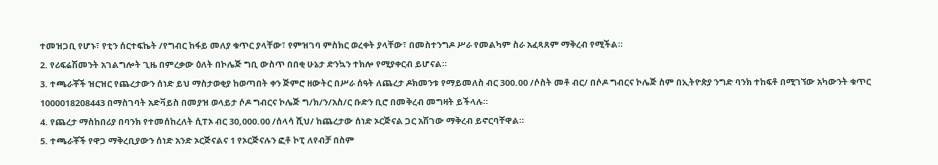ተመዝጋቢ የሆኑ፣ የቲን ሰርተፍኬት /የግብር ከፋይ መለያ ቁጥር ያላቸው፣ የምዝገባ ምስክር ወረቀት ያላቸው፣ በመስተንግዶ ሥራ የመልካም ስራ አፈጻጸም ማቅረብ የሚችል።
2. የሪፍሬሽመንት አገልግሎት ጊዜ በምረቃው ዕለት በኮሌጅ ግቢ ውስጥ በበቂ ሁኔታ ድንኳን ተክሎ የሚያቀርብ ይሆናል።
3. ተጫራቾች ዝርዝር የጨረታውን ሰነድ ይህ ማስታወቂያ ከወጣበት ቀን ጅምሮ ዘውትር በሥራ ሰዓት ለጨረታ ዶክመንቱ የማይመለስ ብር 300.00 /ሶስት መቶ ብር/ በሶዶ ግብርና ኮሌጅ ስም በኢትዮጵያ ንግድ ባንክ ተከፍቶ በሚገኘው አካውንት ቁጥር 1000018208443 በማስገባት አድቫይስ በመያዝ ወላይታ ሶዶ ግብርና ኮሌጅ ግ/ክ/ን/አስ/ር ቡድን ቢሮ በመቅረብ መግዛት ይችላሉ።
4. የጨረታ ማስከበሪያ በባንክ የተመሰከረለት ሲፐኦ ብር 30,000.00 /ሰላሳ ሺህ/ ከጨረታው ሰነድ ኦርጅናል ጋር አሽገው ማቅረብ ይኖርባቸዋል።
5. ተጫራቾች የዋጋ ማቅረቢያውን ሰነድ አንድ ኦርጅናልና 1 የኦርጅናሉን ፎቶ ኮፒ ለየብቻ በስም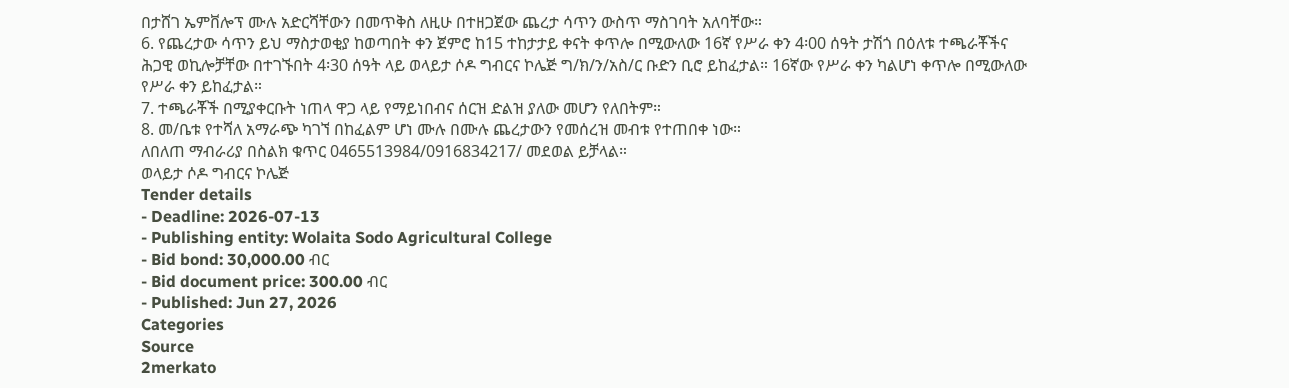በታሸገ ኤምቨሎፕ ሙሉ አድርሻቸውን በመጥቅስ ለዚሁ በተዘጋጀው ጨረታ ሳጥን ውስጥ ማስገባት አለባቸው።
6. የጨረታው ሳጥን ይህ ማስታወቂያ ከወጣበት ቀን ጀምሮ ከ15 ተከታታይ ቀናት ቀጥሎ በሚውለው 16ኛ የሥራ ቀን 4፡00 ሰዓት ታሽጎ በዕለቱ ተጫራቾችና ሕጋዊ ወኪሎቻቸው በተገኙበት 4፡30 ሰዓት ላይ ወላይታ ሶዶ ግብርና ኮሌጅ ግ/ክ/ን/አስ/ር ቡድን ቢሮ ይከፈታል። 16ኛው የሥራ ቀን ካልሆነ ቀጥሎ በሚውለው የሥራ ቀን ይከፈታል።
7. ተጫራቾች በሚያቀርቡት ነጠላ ዋጋ ላይ የማይነበብና ሰርዝ ድልዝ ያለው መሆን የለበትም።
8. መ/ቤቱ የተሻለ አማራጭ ካገኘ በከፈልም ሆነ ሙሉ በሙሉ ጨረታውን የመሰረዝ መብቱ የተጠበቀ ነው።
ለበለጠ ማብራሪያ በስልክ ቁጥር 0465513984/0916834217/ መደወል ይቻላል።
ወላይታ ሶዶ ግብርና ኮሌጅ
Tender details
- Deadline: 2026-07-13
- Publishing entity: Wolaita Sodo Agricultural College
- Bid bond: 30,000.00 ብር
- Bid document price: 300.00 ብር
- Published: Jun 27, 2026
Categories
Source
2merkato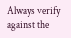Always verify against the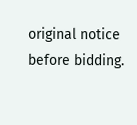original notice before bidding.